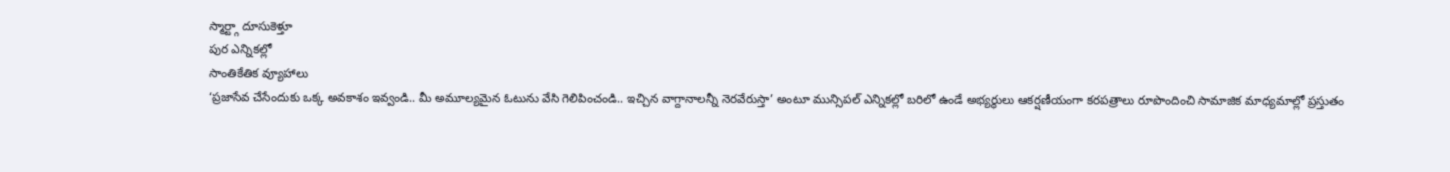స్మార్ట్గా దూసుకెళ్తూ
పుర ఎన్నికల్లో
సాంతికేతిక వ్యూహాలు
‘ప్రజాసేవ చేసేందుకు ఒక్క అవకాశం ఇవ్వండి.. మీ అమూల్యమైన ఓటును వేసి గెలిపించండి.. ఇచ్చిన వాగ్దానాలన్నీ నెరవేరుస్తా’ అంటూ మున్సిపల్ ఎన్నికల్లో బరిలో ఉండే అభ్యర్థులు ఆకర్షణీయంగా కరపత్రాలు రూపొందించి సామాజిక మాధ్యమాల్లో ప్రస్తుతం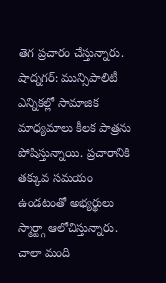తెగ ప్రచారం చేస్తున్నారు.
షాద్నగర్: మున్సిపాలిటీ ఎన్నికల్లో సామాజిక మాధ్యమాలు కీలక పాత్రను పోషిస్తున్నాయి. ప్రచారానికి తక్కువ సమయం ఉండటంతో అభ్యర్థులు స్మార్ట్గా ఆలోచిస్తున్నారు. చాలా మంది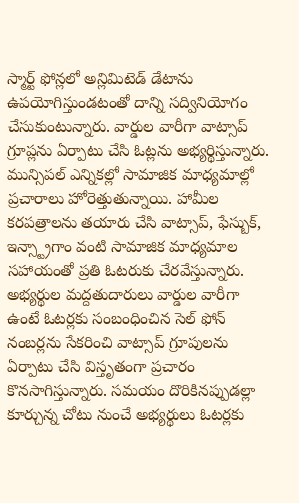స్మార్ట్ ఫోన్లలో అన్లిమిటెడ్ డేటాను ఉపయోగిస్తుండటంతో దాన్ని సద్వినియోగం చేసుకుంటున్నారు. వార్డుల వారీగా వాట్సాప్ గ్రూప్లను ఏర్పాటు చేసి ఓట్లను అభ్యర్థిస్తున్నారు. మున్సిపల్ ఎన్నికల్లో సామాజిక మాధ్యమాల్లో ప్రచారాలు హోరెత్తుతున్నాయి. హామీల కరపత్రాలను తయారు చేసి వాట్సాప్, ఫేస్బుక్, ఇన్స్ట్రాగాం వంటి సామాజిక మాధ్యమాల సహాయంతో ప్రతి ఓటరుకు చేరవేస్తున్నారు. అభ్యర్థుల మద్దతుదారులు వార్డుల వారీగా ఉంటే ఓటర్లకు సంబంధించిన సెల్ ఫోన్ నంబర్లను సేకరించి వాట్సాప్ గ్రూపులను ఏర్పాటు చేసి విస్తృతంగా ప్రచారం కొనసాగిస్తున్నారు. సమయం దొరికినప్పుడల్లా కూర్చున్న చోటు నుంచే అభ్యర్థులు ఓటర్లకు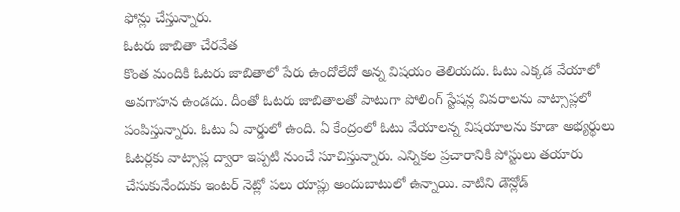ఫోన్లు చేస్తున్నారు.
ఓటరు జాబితా చేరవేత
కొంత మందికి ఓటరు జాబితాలో పేరు ఉందోలేదో అన్న విషయం తెలియదు. ఓటు ఎక్కడ వేయాలో అవగాహన ఉండదు. దీంతో ఓటరు జాబితాలతో పాటుగా పోలింగ్ స్టేషన్ల వివరాలను వాట్సాప్లలో పంపిస్తున్నారు. ఓటు ఏ వార్డులో ఉంది. ఏ కేంద్రంలో ఓటు వేయాలన్న విషయాలను కూడా అభ్యర్థులు ఓటర్లకు వాట్సాప్ల ద్వారా ఇప్పటి నుంచే సూచిస్తున్నారు. ఎన్నికల ప్రచారానికి పోస్టులు తయారు చేసుకునేందుకు ఇంటర్ నెట్లో పలు యాప్లు అందుబాటులో ఉన్నాయి. వాటిని డౌన్లోడ్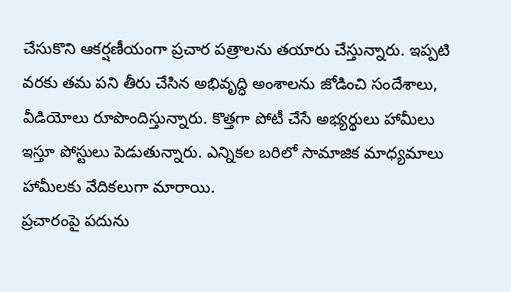చేసుకొని ఆకర్షణీయంగా ప్రచార పత్రాలను తయారు చేస్తున్నారు. ఇప్పటి వరకు తమ పని తీరు చేసిన అభివృద్ధి అంశాలను జోడించి సందేశాలు, వీడియోలు రూపొందిస్తున్నారు. కొత్తగా పోటీ చేసే అభ్యర్థులు హామీలు ఇస్తూ పోస్టులు పెడుతున్నారు. ఎన్నికల బరిలో సామాజిక మాధ్యమాలు హామీలకు వేదికలుగా మారాయి.
ప్రచారంపై పదును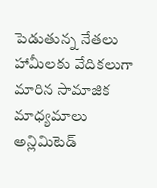పెడుతున్న నేతలు
హామీలకు వేదికలుగా మారిన సామాజిక మాధ్యమాలు
అన్లిమిటెడ్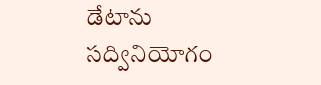డేటాను
సద్వినియోగం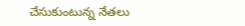చేసుకుంటున్న నేతలు